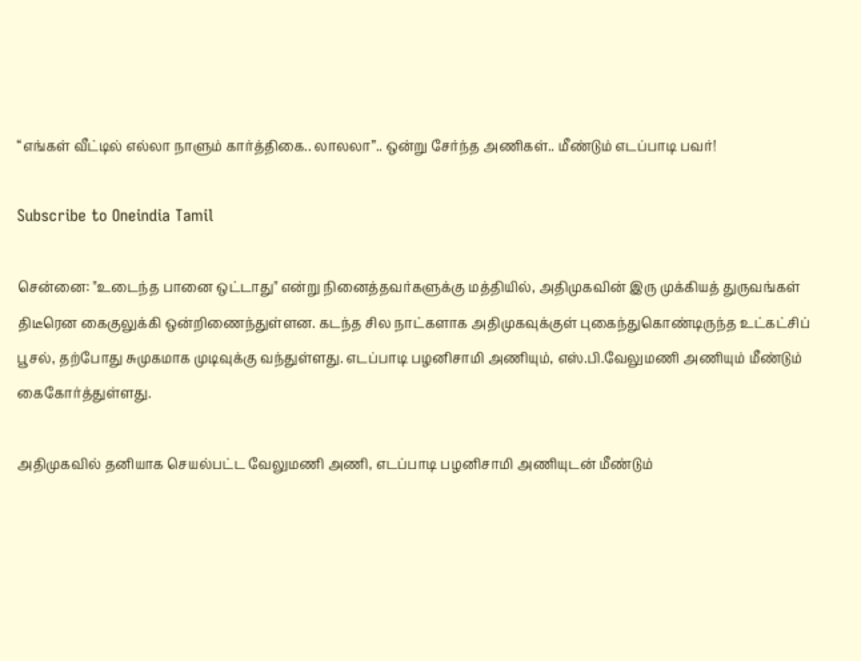“எங்கள் வீட்டில் எல்லா நாளும் கார்த்திகை.. லாலலா”.. ஒன்று சேர்ந்த அணிகள்.. மீண்டும் எடப்பாடி பவர்!

Subscribe to Oneindia Tamil

சென்னை: "உடைந்த பானை ஒட்டாது" என்று நினைத்தவர்களுக்கு மத்தியில், அதிமுகவின் இரு முக்கியத் துருவங்கள் திடீரென கைகுலுக்கி ஒன்றிணைந்துள்ளன. கடந்த சில நாட்களாக அதிமுகவுக்குள் புகைந்துகொண்டிருந்த உட்கட்சிப் பூசல், தற்போது சுமுகமாக முடிவுக்கு வந்துள்ளது. எடப்பாடி பழனிசாமி அணியும், எஸ்.பி.வேலுமணி அணியும் மீண்டும் கைகோர்த்துள்ளது.

அதிமுகவில் தனியாக செயல்பட்ட வேலுமணி அணி, எடப்பாடி பழனிசாமி அணியுடன் மீண்டும்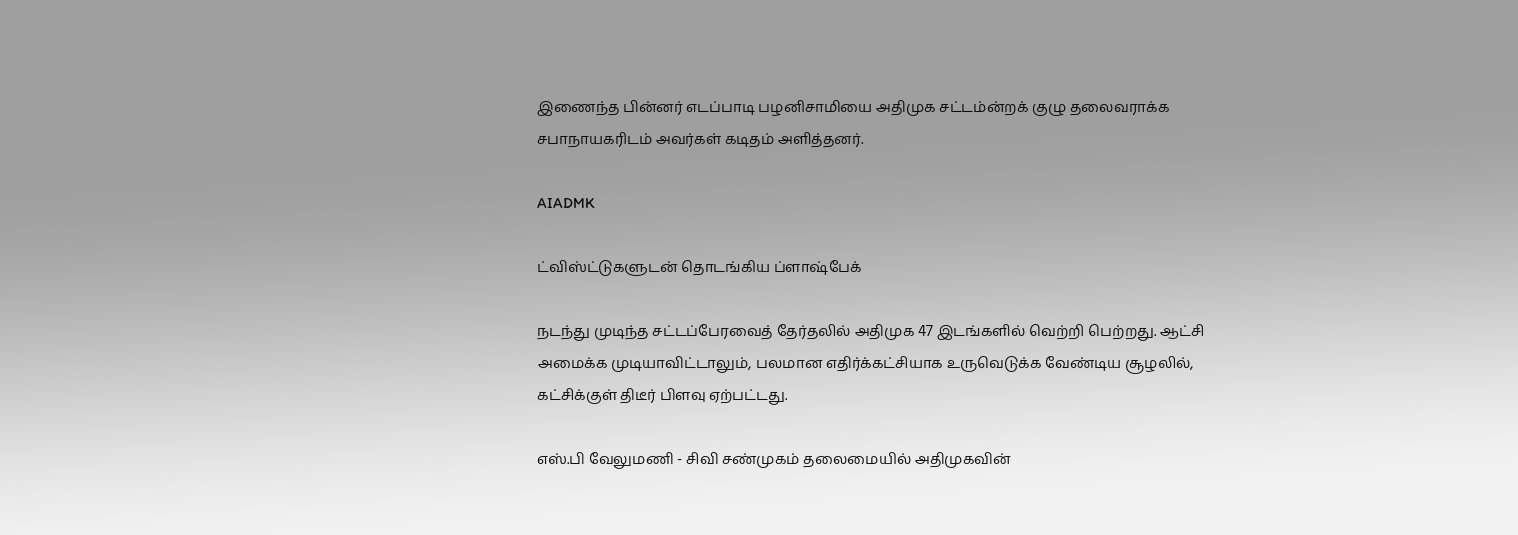இணைந்த பின்னர் எடப்பாடி பழனிசாமியை அதிமுக சட்டம்ன்றக் குழு தலைவராக்க சபாநாயகரிடம் அவர்கள் கடிதம் அளித்தனர்.

AIADMK

ட்விஸ்ட்டுகளுடன் தொடங்கிய ப்ளாஷ்பேக்

நடந்து முடிந்த சட்டப்பேரவைத் தேர்தலில் அதிமுக 47 இடங்களில் வெற்றி பெற்றது. ஆட்சி அமைக்க முடியாவிட்டாலும், பலமான எதிர்க்கட்சியாக உருவெடுக்க வேண்டிய சூழலில், கட்சிக்குள் திடீர் பிளவு ஏற்பட்டது.

எஸ்.பி வேலுமணி - சிவி சண்முகம் தலைமையில் அதிமுகவின்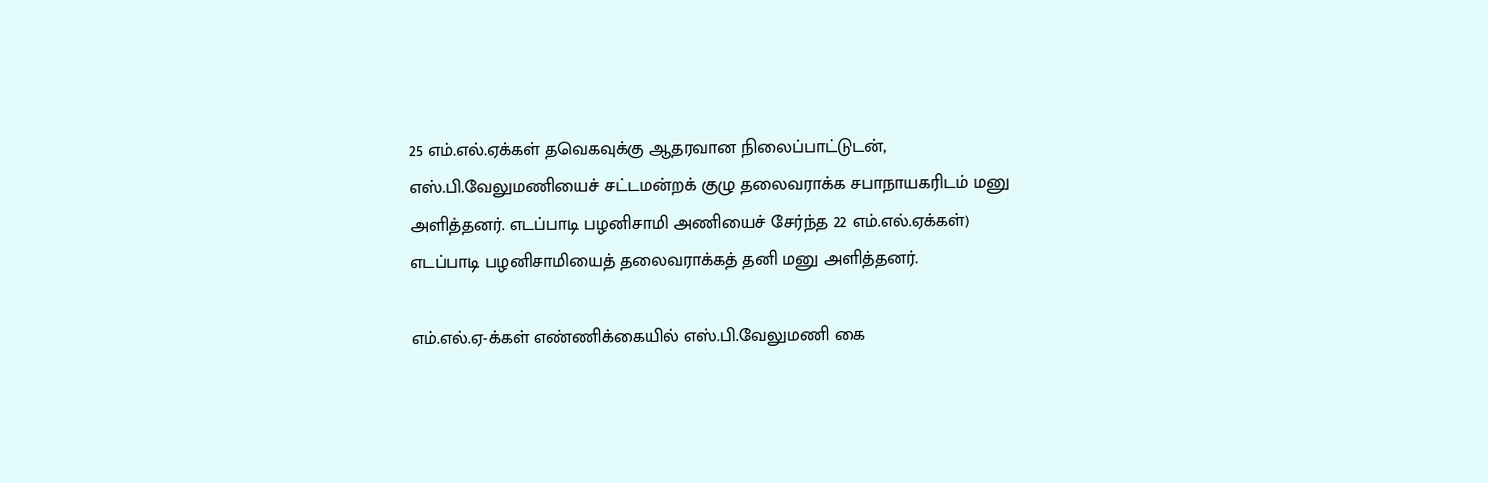25 எம்.எல்.ஏக்கள் தவெகவுக்கு ஆதரவான நிலைப்பாட்டுடன், எஸ்.பி.வேலுமணியைச் சட்டமன்றக் குழு தலைவராக்க சபாநாயகரிடம் மனு அளித்தனர். எடப்பாடி பழனிசாமி அணியைச் சேர்ந்த 22 எம்.எல்.ஏக்கள்) எடப்பாடி பழனிசாமியைத் தலைவராக்கத் தனி மனு அளித்தனர்.

எம்.எல்.ஏ-க்கள் எண்ணிக்கையில் எஸ்.பி.வேலுமணி கை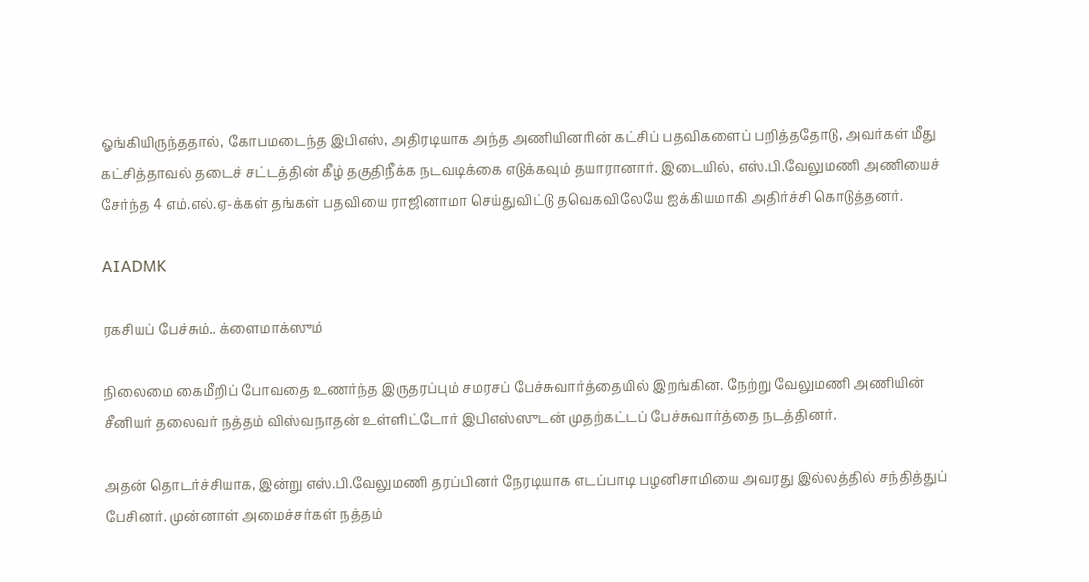ஓங்கியிருந்ததால், கோபமடைந்த இபிஎஸ், அதிரடியாக அந்த அணியினரின் கட்சிப் பதவிகளைப் பறித்ததோடு, அவர்கள் மீது கட்சித்தாவல் தடைச் சட்டத்தின் கீழ் தகுதிநீக்க நடவடிக்கை எடுக்கவும் தயாரானார். இடையில், எஸ்.பி.வேலுமணி அணியைச் சேர்ந்த 4 எம்.எல்.ஏ-க்கள் தங்கள் பதவியை ராஜினாமா செய்துவிட்டு தவெகவிலேயே ஐக்கியமாகி அதிர்ச்சி கொடுத்தனர்.

AIADMK

ரகசியப் பேச்சும்.. க்ளைமாக்ஸும்

நிலைமை கைமீறிப் போவதை உணர்ந்த இருதரப்பும் சமரசப் பேச்சுவார்த்தையில் இறங்கின. நேற்று வேலுமணி அணியின் சீனியர் தலைவர் நத்தம் விஸ்வநாதன் உள்ளிட்டோர் இபிஎஸ்ஸுடன் முதற்கட்டப் பேச்சுவார்த்தை நடத்தினர்.

அதன் தொடர்ச்சியாக, இன்று எஸ்.பி.வேலுமணி தரப்பினர் நேரடியாக எடப்பாடி பழனிசாமியை அவரது இல்லத்தில் சந்தித்துப் பேசினர். முன்னாள் அமைச்சர்கள் நத்தம்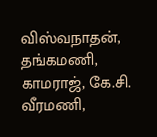விஸ்வநாதன், தங்கமணி, காமராஜ், கே.சி. வீரமணி,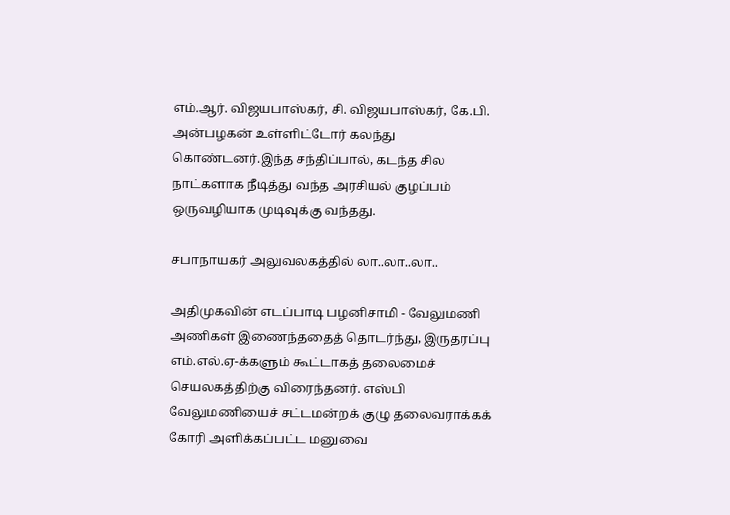எம்.ஆர். விஜயபாஸ்கர், சி. விஜயபாஸ்கர், கே.பி. அன்பழகன் உள்ளிட்டோர் கலந்து கொண்டனர்.இந்த சந்திப்பால், கடந்த சில நாட்களாக நீடித்து வந்த அரசியல் குழப்பம் ஒருவழியாக முடிவுக்கு வந்தது.

சபாநாயகர் அலுவலகத்தில் லா..லா..லா..

அதிமுகவின் எடப்பாடி பழனிசாமி - வேலுமணி அணிகள் இணைந்ததைத் தொடர்ந்து, இருதரப்பு எம்.எல்.ஏ-க்களும் கூட்டாகத் தலைமைச் செயலகத்திற்கு விரைந்தனர். எஸ்பி வேலுமணியைச் சட்டமன்றக் குழு தலைவராக்கக் கோரி அளிக்கப்பட்ட மனுவை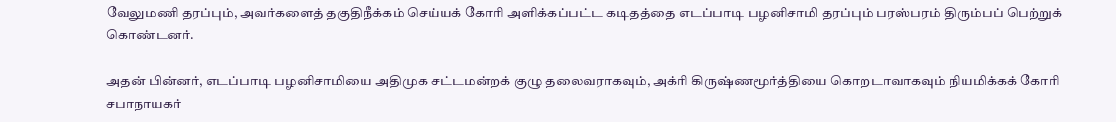வேலுமணி தரப்பும், அவர்களைத் தகுதிநீக்கம் செய்யக் கோரி அளிக்கப்பட்ட கடிதத்தை எடப்பாடி பழனிசாமி தரப்பும் பரஸ்பரம் திரும்பப் பெற்றுக் கொண்டனர்.

அதன் பின்னர், எடப்பாடி பழனிசாமியை அதிமுக சட்டமன்றக் குழு தலைவராகவும், அக்ரி கிருஷ்ணமூர்த்தியை கொறடாவாகவும் நியமிக்கக் கோரி சபாநாயகர்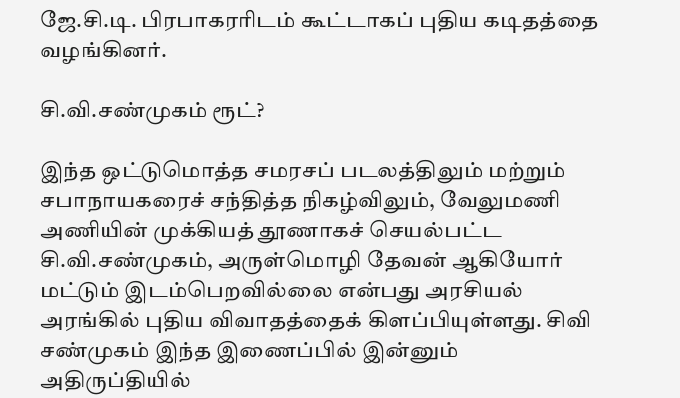ஜே.சி.டி. பிரபாகரரிடம் கூட்டாகப் புதிய கடிதத்தை வழங்கினர்.

சி.வி.சண்முகம் ரூட்?

இந்த ஒட்டுமொத்த சமரசப் படலத்திலும் மற்றும் சபாநாயகரைச் சந்தித்த நிகழ்விலும், வேலுமணி அணியின் முக்கியத் தூணாகச் செயல்பட்ட சி.வி.சண்முகம், அருள்மொழி தேவன் ஆகியோர் மட்டும் இடம்பெறவில்லை என்பது அரசியல் அரங்கில் புதிய விவாதத்தைக் கிளப்பியுள்ளது. சிவி சண்முகம் இந்த இணைப்பில் இன்னும் அதிருப்தியில்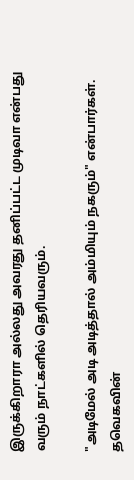இருக்கிறாரா அல்லது அவரது தனிப்பட்ட முடிவா என்பது வரும் நாட்களில் தெரியவரும்.

"அடிமேல் அடி அடித்தால் அம்மியும் நகரும்" என்பார்கள். தவெகவின்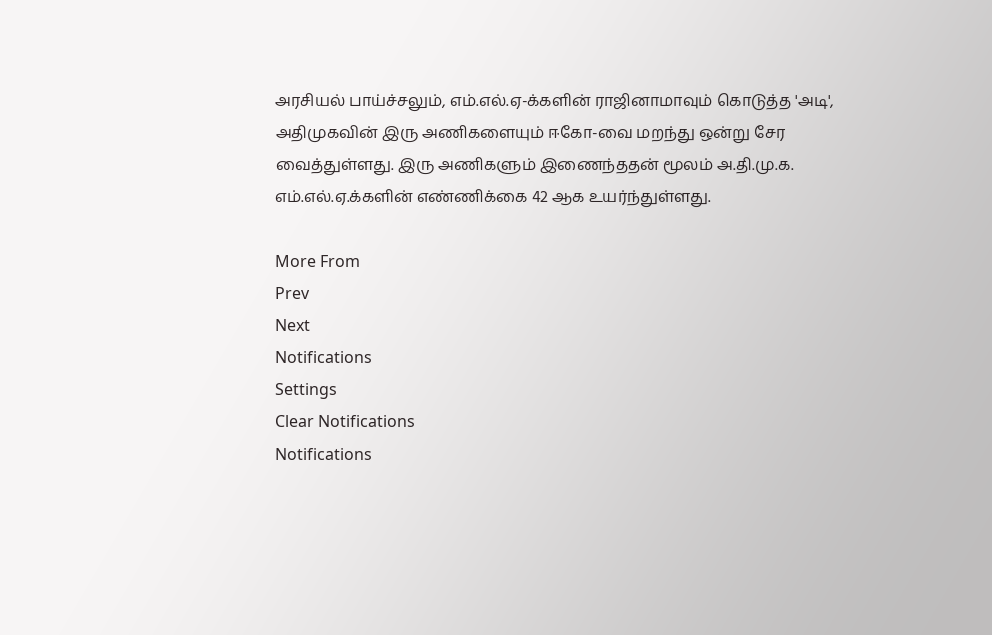அரசியல் பாய்ச்சலும், எம்.எல்.ஏ-க்களின் ராஜினாமாவும் கொடுத்த 'அடி', அதிமுகவின் இரு அணிகளையும் ஈகோ-வை மறந்து ஒன்று சேர வைத்துள்ளது. இரு அணிகளும் இணைந்ததன் மூலம் அ.தி.மு.க. எம்.எல்.ஏ.க்களின் எண்ணிக்கை 42 ஆக உயர்ந்துள்ளது.

More From
Prev
Next
Notifications
Settings
Clear Notifications
Notifications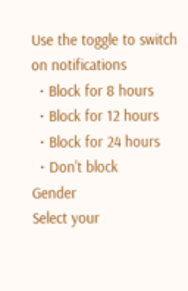Use the toggle to switch on notifications
  • Block for 8 hours
  • Block for 12 hours
  • Block for 24 hours
  • Don't block
Gender
Select your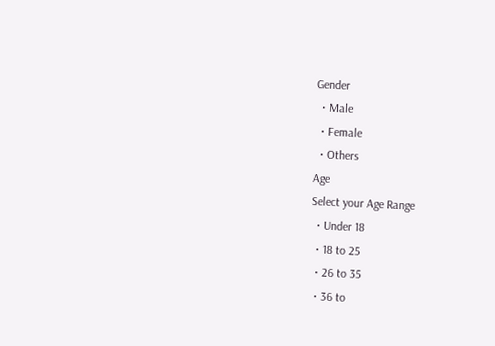Gender
  • Male
  • Female
  • Others
Age
Select your Age Range
  • Under 18
  • 18 to 25
  • 26 to 35
  • 36 to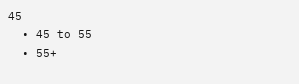45
  • 45 to 55
  • 55+